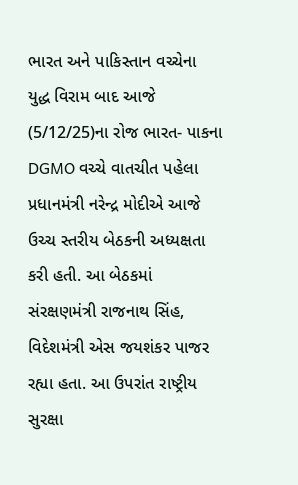ભારત અને પાકિસ્તાન વચ્ચેના યુદ્ધ વિરામ બાદ આજે (5/12/25)ના રોજ ભારત- પાકના DGMO વચ્ચે વાતચીત પહેલા પ્રધાનમંત્રી નરેન્દ્ર મોદીએ આજે ઉચ્ચ સ્તરીય બેઠકની અધ્યક્ષતા કરી હતી. આ બેઠકમાં સંરક્ષણમંત્રી રાજનાથ સિંહ, વિદેશમંત્રી એસ જયશંકર પાજર રહ્યા હતા. આ ઉપરાંત રાષ્ટ્રીય સુરક્ષા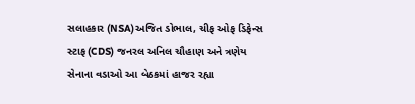સલાહકાર (NSA)અજિત ડોભાલ, ચીફ ઓફ ડિફેન્સ સ્ટાફ (CDS) જનરલ અનિલ ચૌહાણ અને ત્રણેય સેનાના વડાઓ આ બેઠકમાં હાજર રહ્યા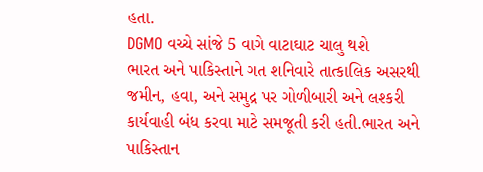હતા.
DGMO વચ્ચે સાંજે 5 વાગે વાટાઘાટ ચાલુ થશે
ભારત અને પાકિસ્તાને ગત શનિવારે તાત્કાલિક અસરથી જમીન, હવા, અને સમુદ્ર પર ગોળીબારી અને લશ્કરી કાર્યવાહી બંધ કરવા માટે સમજૂતી કરી હતી.ભારત અને પાકિસ્તાન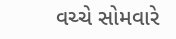વચ્ચે સોમવારે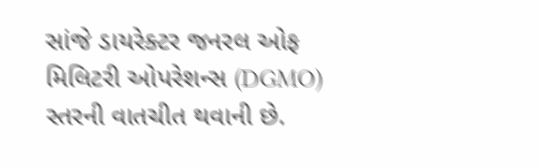સાંજે ડાયરેક્ટર જનરલ ઓફ મિલિટરી ઓપરેશન્સ (DGMO) સ્તરની વાતચીત થવાની છે.